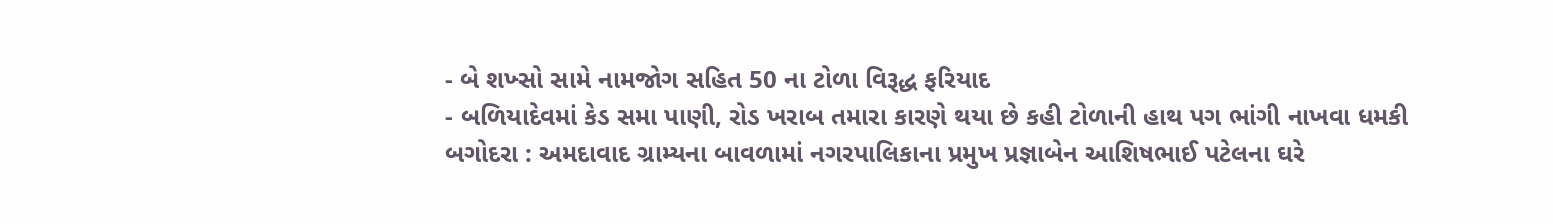- બે શખ્સો સામે નામજોગ સહિત 50 ના ટોળા વિરૂદ્ધ ફરિયાદ
- બળિયાદેવમાં કેડ સમા પાણી, રોડ ખરાબ તમારા કારણે થયા છે કહી ટોળાની હાથ પગ ભાંગી નાખવા ધમકી
બગોદરા : અમદાવાદ ગ્રામ્યના બાવળામાં નગરપાલિકાના પ્રમુખ પ્રજ્ઞાબેન આશિષભાઈ પટેલના ઘરે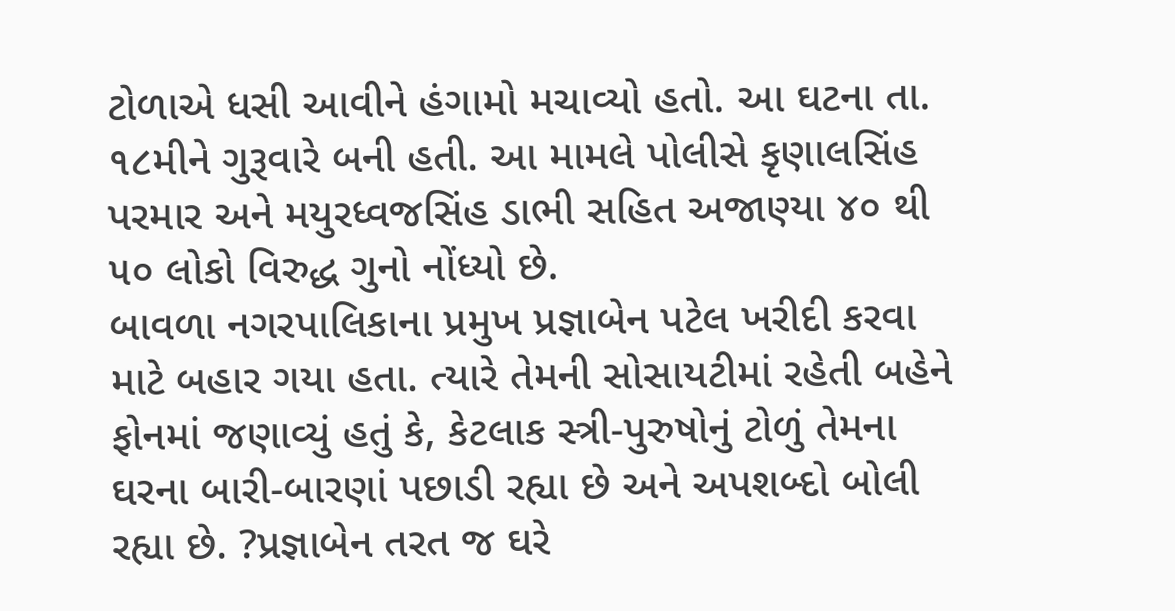ટોળાએ ધસી આવીને હંગામો મચાવ્યો હતો. આ ઘટના તા. ૧૮મીને ગુરૂવારે બની હતી. આ મામલે પોલીસે કૃણાલસિંહ પરમાર અને મયુરધ્વજસિંહ ડાભી સહિત અજાણ્યા ૪૦ થી ૫૦ લોકો વિરુદ્ધ ગુનો નોંધ્યો છે.
બાવળા નગરપાલિકાના પ્રમુખ પ્રજ્ઞાબેન પટેલ ખરીદી કરવા માટે બહાર ગયા હતા. ત્યારે તેમની સોસાયટીમાં રહેતી બહેને ફોનમાં જણાવ્યું હતું કે, કેટલાક સ્ત્રી-પુરુષોનું ટોળું તેમના ઘરના બારી-બારણાં પછાડી રહ્યા છે અને અપશબ્દો બોલી રહ્યા છે. ?પ્રજ્ઞાબેન તરત જ ઘરે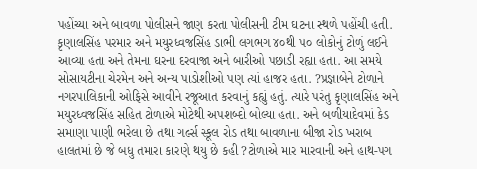પહોંચ્યા અને બાવળા પોલીસને જાણ કરતા પોલીસની ટીમ ઘટના સ્થળે પહોંચી હતી. કૃણાલસિંહ પરમાર અને મયુરધ્વજસિંહ ડાભી લગભગ ૪૦થી ૫૦ લોકોનું ટોળું લઈને આવ્યા હતા અને તેમના ઘરના દરવાજા અને બારીઓ પછાડી રહ્યા હતા. આ સમયે સોસાયટીના ચેરમેન અને અન્ય પાડોશીઓ પણ ત્યાં હાજર હતા. ?પ્રજ્ઞાબેને ટોળાને નગરપાલિકાની ઓફિસે આવીને રજૂઆત કરવાનું કહ્યું હતું. ત્યારે પરંતુ કૃણાલસિંહ અને મયુરધ્વજસિંહ સહિત ટોળાએ મોટેથી અપશબ્દો બોલ્યા હતા. અને બળીયાદેવમાં કેડ સમાણા પાણી ભરેલા છે તથા ગર્લ્સ સ્કૂલ રોડ તથા બાવળાના બીજા રોડ ખરાબ હાલતમાં છે જે બધુ તમારા કારણે થયુ છે કહી ?ટોળાએ માર મારવાની અને હાથ-પગ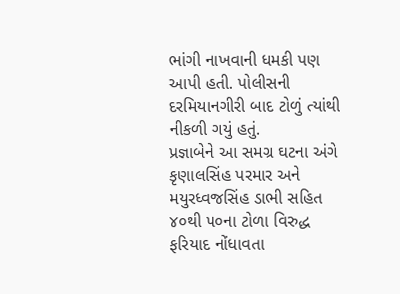ભાંગી નાખવાની ધમકી પણ આપી હતી. પોલીસની દરમિયાનગીરી બાદ ટોળું ત્યાંથી નીકળી ગયું હતું.
પ્રજ્ઞાબેને આ સમગ્ર ઘટના અંગે કૃણાલસિંહ પરમાર અને મયુરધ્વજસિંહ ડાભી સહિત ૪૦થી ૫૦ના ટોળા વિરુદ્ધ ફરિયાદ નોંધાવતા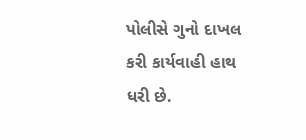પોલીસે ગુનો દાખલ કરી કાર્યવાહી હાથ ધરી છે.